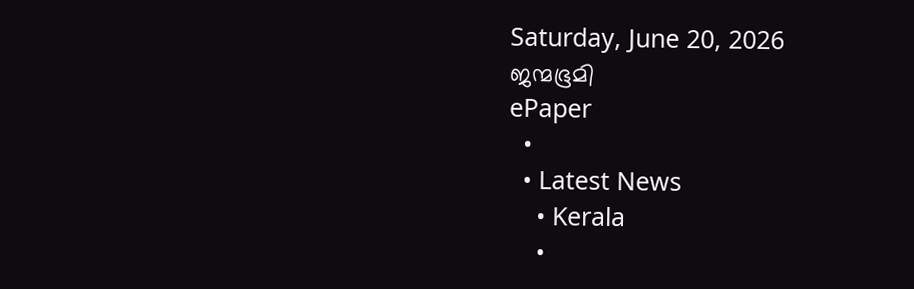Saturday, June 20, 2026
ജന്മഭൂമി
ePaper
  •
  • Latest News
    • Kerala
    •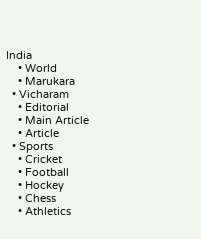India
    • World
    • Marukara
  • Vicharam
    • Editorial
    • Main Article
    • Article
  • Sports
    • Cricket
    • Football
    • Hockey
    • Chess
    • Athletics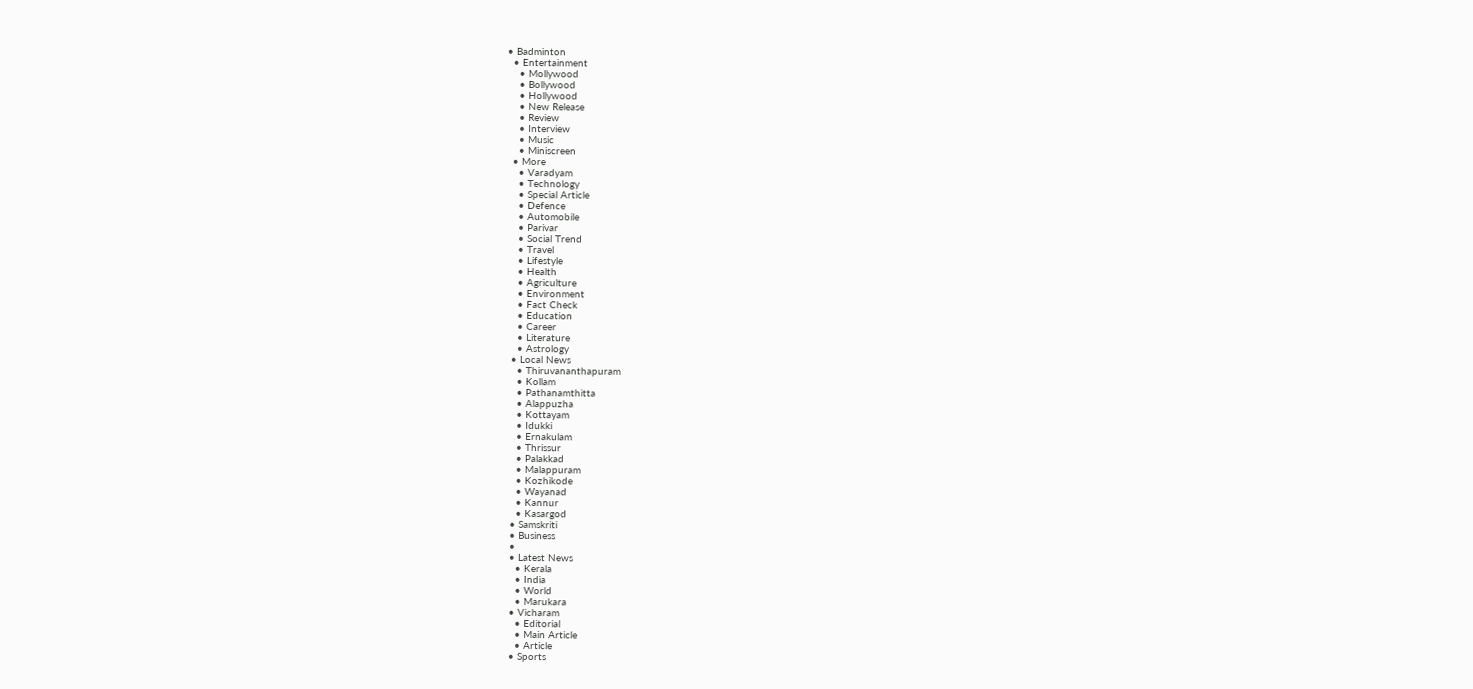• Badminton
  • Entertainment
    • Mollywood
    • Bollywood
    • Hollywood
    • New Release
    • Review
    • Interview
    • Music
    • Miniscreen
  • More
    • Varadyam
    • Technology
    • Special Article
    • Defence
    • Automobile
    • Parivar
    • Social Trend
    • Travel
    • Lifestyle
    • Health
    • Agriculture
    • Environment
    • Fact Check
    • Education
    • Career
    • Literature
    • Astrology
  • Local News
    • Thiruvananthapuram
    • Kollam
    • Pathanamthitta
    • Alappuzha
    • Kottayam
    • Idukki
    • Ernakulam
    • Thrissur
    • Palakkad
    • Malappuram
    • Kozhikode
    • Wayanad
    • Kannur
    • Kasargod
  • Samskriti
  • Business
  •
  • Latest News
    • Kerala
    • India
    • World
    • Marukara
  • Vicharam
    • Editorial
    • Main Article
    • Article
  • Sports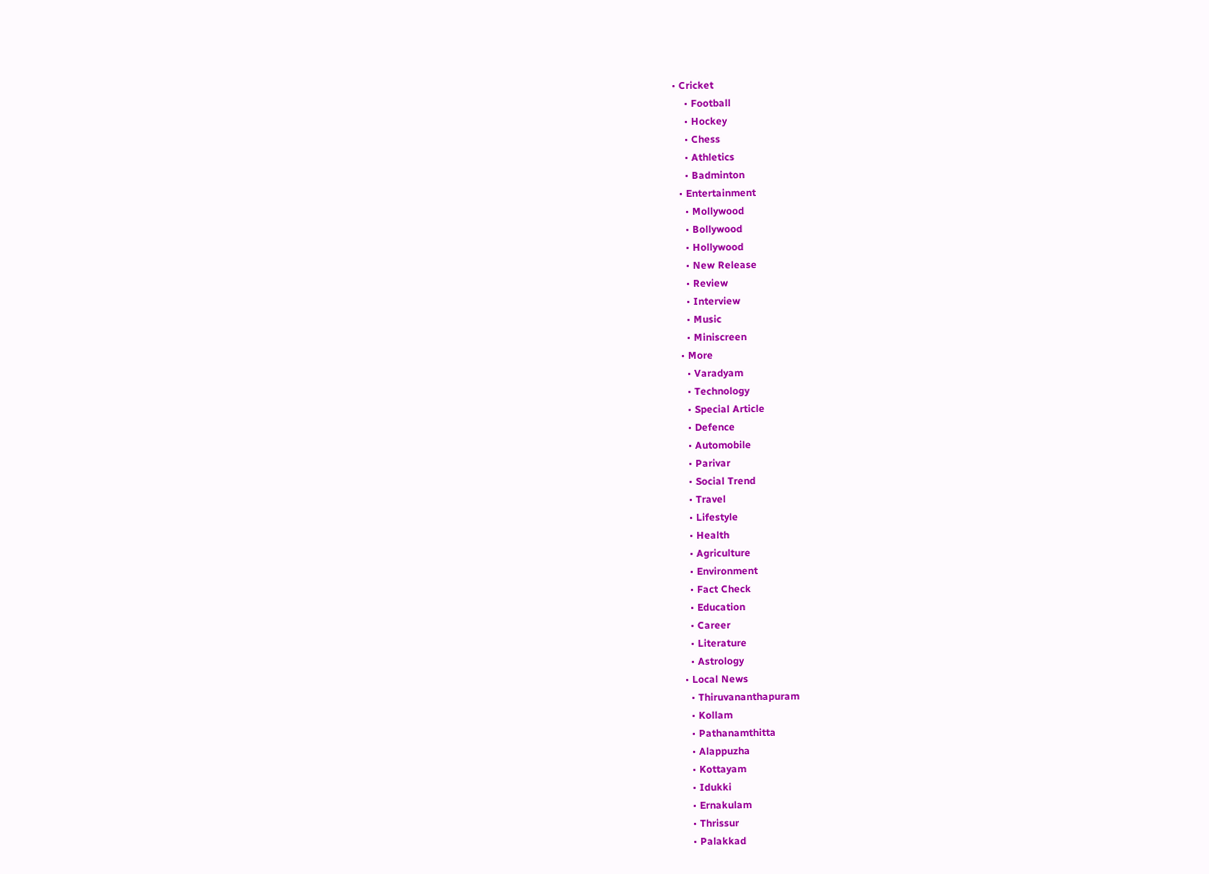• Cricket
    • Football
    • Hockey
    • Chess
    • Athletics
    • Badminton
  • Entertainment
    • Mollywood
    • Bollywood
    • Hollywood
    • New Release
    • Review
    • Interview
    • Music
    • Miniscreen
  • More
    • Varadyam
    • Technology
    • Special Article
    • Defence
    • Automobile
    • Parivar
    • Social Trend
    • Travel
    • Lifestyle
    • Health
    • Agriculture
    • Environment
    • Fact Check
    • Education
    • Career
    • Literature
    • Astrology
  • Local News
    • Thiruvananthapuram
    • Kollam
    • Pathanamthitta
    • Alappuzha
    • Kottayam
    • Idukki
    • Ernakulam
    • Thrissur
    • Palakkad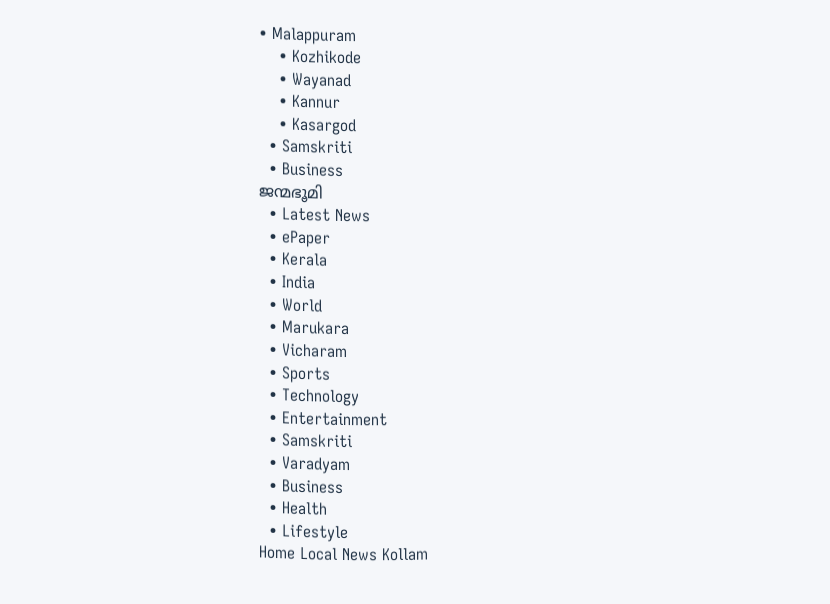• Malappuram
    • Kozhikode
    • Wayanad
    • Kannur
    • Kasargod
  • Samskriti
  • Business
ജന്മഭൂമി
  • Latest News
  • ePaper
  • Kerala
  • India
  • World
  • Marukara
  • Vicharam
  • Sports
  • Technology
  • Entertainment
  • Samskriti
  • Varadyam
  • Business
  • Health
  • Lifestyle
Home Local News Kollam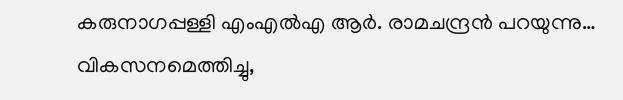കരുനാഗപ്പള്ളി എംഎല്‍എ ആര്‍. രാമചന്ദ്രന്‍ പറയുന്നു… വികസനമെത്തിച്ചു,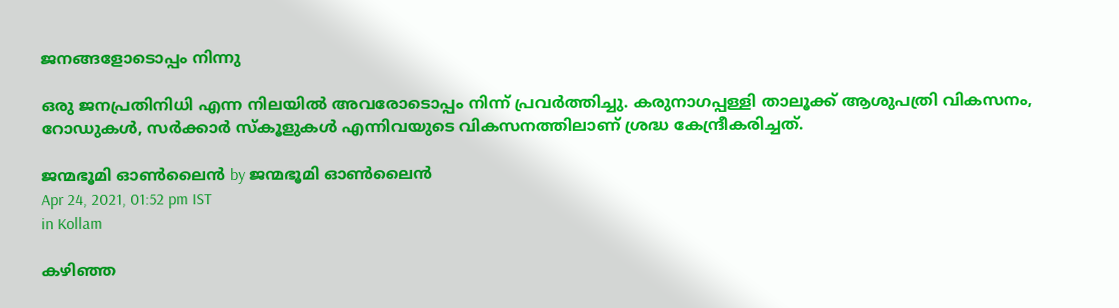ജനങ്ങളോടൊപ്പം നിന്നു

ഒരു ജനപ്രതിനിധി എന്ന നിലയില്‍ അവരോടൊപ്പം നിന്ന് പ്രവര്‍ത്തിച്ചു. കരുനാഗപ്പള്ളി താലൂക്ക് ആശുപത്രി വികസനം, റോഡുകള്‍, സര്‍ക്കാര്‍ സ്‌കൂളുകള്‍ എന്നിവയുടെ വികസനത്തിലാണ് ശ്രദ്ധ കേന്ദ്രീകരിച്ചത്.

ജന്മഭൂമി ഓണ്‍ലൈന്‍ by ജന്മഭൂമി ഓണ്‍ലൈന്‍
Apr 24, 2021, 01:52 pm IST
in Kollam

കഴിഞ്ഞ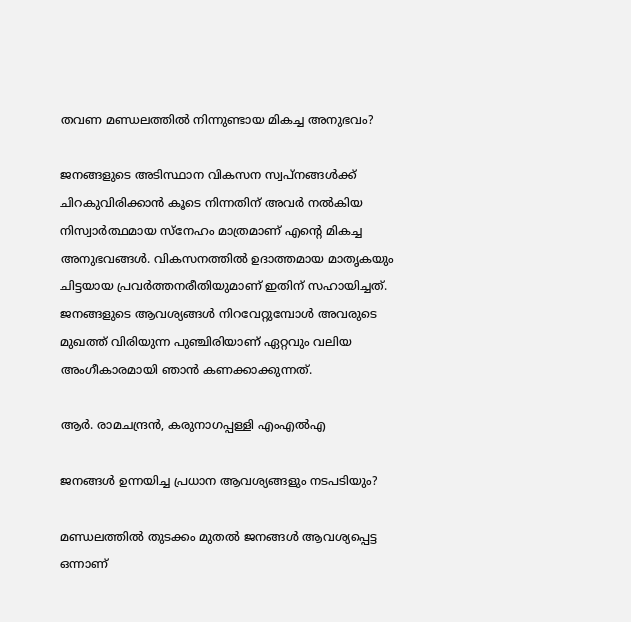തവണ മണ്ഡലത്തില്‍ നിന്നുണ്ടായ മികച്ച അനുഭവം?

ജനങ്ങളുടെ അടിസ്ഥാന വികസന സ്വപ്നങ്ങള്‍ക്ക് ചിറകുവിരിക്കാന്‍ കൂടെ നിന്നതിന് അവര്‍ നല്‍കിയ നിസ്വാര്‍ത്ഥമായ സ്‌നേഹം മാത്രമാണ് എന്റെ മികച്ച അനുഭവങ്ങള്‍. വികസനത്തില്‍ ഉദാത്തമായ മാതൃകയും ചിട്ടയായ പ്രവര്‍ത്തനരീതിയുമാണ് ഇതിന് സഹായിച്ചത്. ജനങ്ങളുടെ ആവശ്യങ്ങള്‍ നിറവേറ്റുമ്പോള്‍ അവരുടെ മുഖത്ത് വിരിയുന്ന പുഞ്ചിരിയാണ് ഏറ്റവും വലിയ അംഗീകാരമായി ഞാന്‍ കണക്കാക്കുന്നത്.

ആര്‍. രാമചന്ദ്രന്‍, കരുനാഗപ്പള്ളി എംഎല്‍എ

ജനങ്ങള്‍ ഉന്നയിച്ച പ്രധാന ആവശ്യങ്ങളും നടപടിയും?

മണ്ഡലത്തില്‍ തുടക്കം മുതല്‍ ജനങ്ങള്‍ ആവശ്യപ്പെട്ട ഒന്നാണ്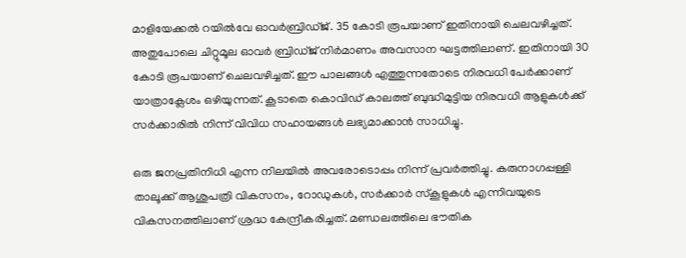മാളിയേക്കല്‍ റയില്‍വേ ഓവര്‍ബ്രിഡ്ജ്. 35 കോടി രൂപയാണ് ഇതിനായി ചെലവഴിച്ചത്. അതുപോലെ ചിറ്റുമൂല ഓവര്‍ ബ്രിഡ്ജ് നിര്‍മാണം അവസാന ഘട്ടത്തിലാണ്. ഇതിനായി 30 കോടി രൂപയാണ് ചെലവഴിച്ചത്. ഈ പാലങ്ങള്‍ എത്തുന്നതോടെ നിരവധി പേര്‍ക്കാണ് യാത്രാക്ലേശം ഒഴിയുന്നത്. കൂടാതെ കൊവിഡ് കാലത്ത് ബുദ്ധിമുട്ടിയ നിരവധി ആളുകള്‍ക്ക് സര്‍ക്കാരില്‍ നിന്ന് വിവിധ സഹായങ്ങള്‍ ലഭ്യമാക്കാന്‍ സാധിച്ചു.

ഒരു ജനപ്രതിനിധി എന്ന നിലയില്‍ അവരോടൊപ്പം നിന്ന് പ്രവര്‍ത്തിച്ചു. കരുനാഗപ്പള്ളി താലൂക്ക് ആശുപത്രി വികസനം, റോഡുകള്‍, സര്‍ക്കാര്‍ സ്‌കൂളുകള്‍ എന്നിവയുടെ വികസനത്തിലാണ് ശ്രദ്ധ കേന്ദ്രീകരിച്ചത്. മണ്ഡലത്തിലെ ഭൗതിക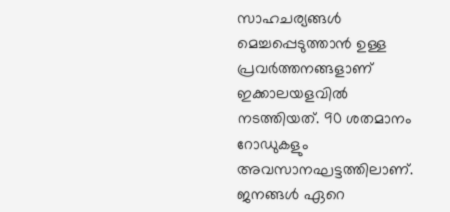സാഹചര്യങ്ങള്‍ മെച്ചപ്പെടുത്താന്‍ ഉള്ള പ്രവര്‍ത്തനങ്ങളാണ് ഇക്കാലയളവില്‍ നടത്തിയത്. 90 ശതമാനം റോഡുകളും അവസാനഘട്ടത്തിലാണ്. ജനങ്ങള്‍ ഏറെ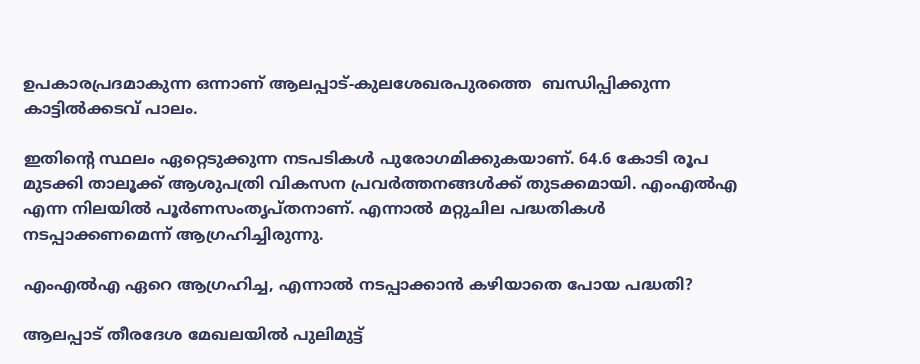ഉപകാരപ്രദമാകുന്ന ഒന്നാണ് ആലപ്പാട്-കുലശേഖരപുരത്തെ  ബന്ധിപ്പിക്കുന്ന കാട്ടില്‍ക്കടവ് പാലം.

ഇതിന്റെ സ്ഥലം ഏറ്റെടുക്കുന്ന നടപടികള്‍ പുരോഗമിക്കുകയാണ്. 64.6 കോടി രൂപ മുടക്കി താലൂക്ക് ആശുപത്രി വികസന പ്രവര്‍ത്തനങ്ങള്‍ക്ക് തുടക്കമായി. എംഎല്‍എ എന്ന നിലയില്‍ പൂര്‍ണസംതൃപ്തനാണ്. എന്നാല്‍ മറ്റുചില പദ്ധതികള്‍ നടപ്പാക്കണമെന്ന് ആഗ്രഹിച്ചിരുന്നു.

എംഎല്‍എ ഏറെ ആഗ്രഹിച്ച, എന്നാല്‍ നടപ്പാക്കാന്‍ കഴിയാതെ പോയ പദ്ധതി?

ആലപ്പാട് തീരദേശ മേഖലയില്‍ പുലിമുട്ട്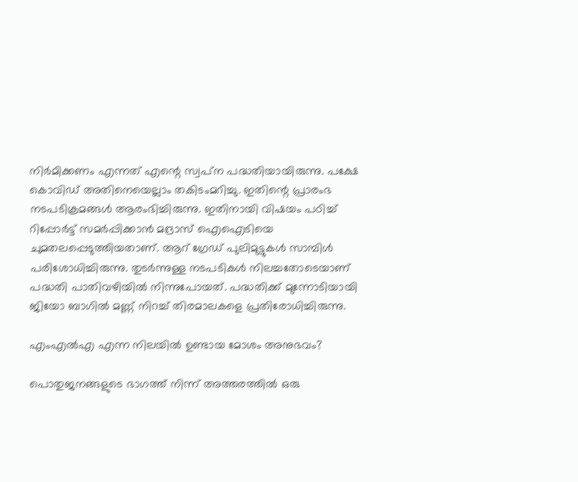നിര്‍മിക്കണം എന്നത് എന്റെ സ്വപ്‌ന പദ്ധതിയായിരുന്നു. പക്ഷേ കൊവിഡ് അതിനെയെല്ലാം തകിടംമറിച്ചു. ഇതിന്റെ പ്രാരംഭ നടപടിക്രമങ്ങള്‍ ആരംഭിച്ചിരുന്നു. ഇതിനായി വിഷയം പഠിച്ച് റിപ്പോര്‍ട്ട് സമര്‍പ്പിക്കാന്‍ മദ്രാസ് ഐഐടിയെ ചുമതലപ്പെടുത്തിയതാണ്. ആറ് ഗ്രേഡ് പുലിമുട്ടുകള്‍ സാമ്പിള്‍ പരിശോധിച്ചിരുന്നു. തുടര്‍ന്നുള്ള നടപടികള്‍ നിലച്ചതോടെയാണ് പദ്ധതി പാതിവഴിയില്‍ നിന്നുപോയത്. പദ്ധതിക്ക് മുന്നോടിയായി ജിയോ ബാഗില്‍ മണ്ണ് നിറച്ച് തിരമാലകളെ പ്രതിരോധിച്ചിരുന്നു.

എംഎല്‍എ എന്ന നിലയില്‍ ഉണ്ടായ മോശം അനുഭവം?

പൊതുജനങ്ങളുടെ ഭാഗത്ത് നിന്ന് അത്തരത്തില്‍ ഒരു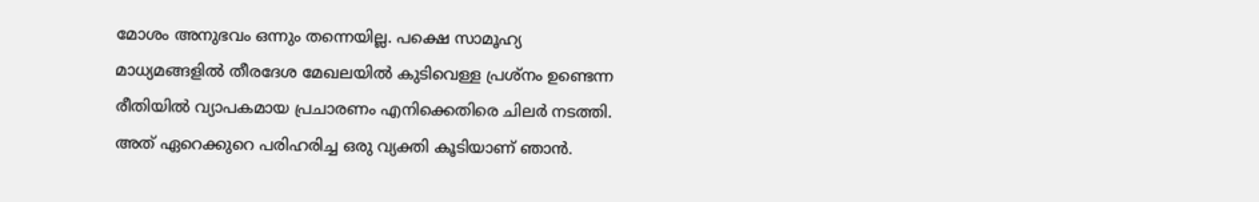മോശം അനുഭവം ഒന്നും തന്നെയില്ല. പക്ഷെ സാമൂഹ്യ മാധ്യമങ്ങളില്‍ തീരദേശ മേഖലയില്‍ കുടിവെള്ള പ്രശ്‌നം ഉണ്ടെന്ന രീതിയില്‍ വ്യാപകമായ പ്രചാരണം എനിക്കെതിരെ ചിലര്‍ നടത്തി. അത് ഏറെക്കുറെ പരിഹരിച്ച ഒരു വ്യക്തി കൂടിയാണ് ഞാന്‍.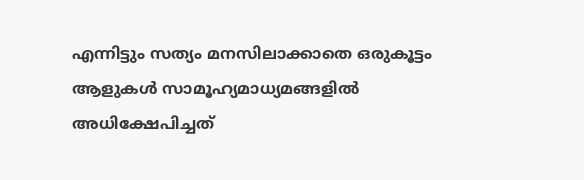എന്നിട്ടും സത്യം മനസിലാക്കാതെ ഒരുകൂട്ടം ആളുകള്‍ സാമൂഹ്യമാധ്യമങ്ങളില്‍ അധിക്ഷേപിച്ചത്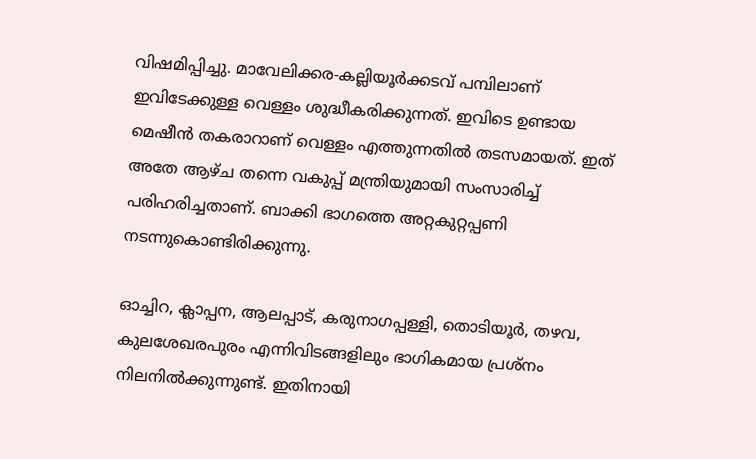വിഷമിപ്പിച്ചു. മാവേലിക്കര-കല്ലിയൂര്‍ക്കടവ് പമ്പിലാണ് ഇവിടേക്കുള്ള വെള്ളം ശുദ്ധീകരിക്കുന്നത്. ഇവിടെ ഉണ്ടായ മെഷീന്‍ തകരാറാണ് വെള്ളം എത്തുന്നതില്‍ തടസമായത്. ഇത് അതേ ആഴ്ച തന്നെ വകുപ്പ് മന്ത്രിയുമായി സംസാരിച്ച് പരിഹരിച്ചതാണ്. ബാക്കി ഭാഗത്തെ അറ്റകുറ്റപ്പണി നടന്നുകൊണ്ടിരിക്കുന്നു.

ഓച്ചിറ, ക്ലാപ്പന, ആലപ്പാട്, കരുനാഗപ്പള്ളി, തൊടിയൂര്‍, തഴവ, കുലശേഖരപുരം എന്നിവിടങ്ങളിലും ഭാഗികമായ പ്രശ്‌നം നിലനില്‍ക്കുന്നുണ്ട്. ഇതിനായി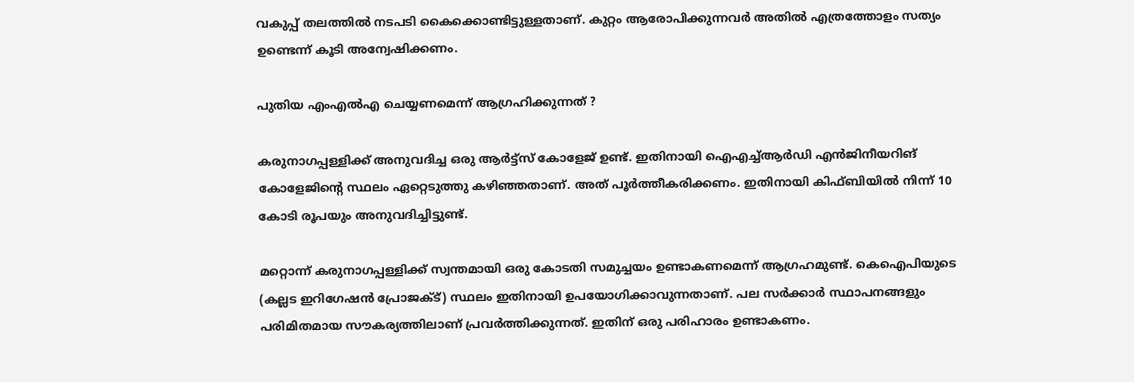വകുപ്പ് തലത്തില്‍ നടപടി കൈക്കൊണ്ടിട്ടുള്ളതാണ്. കുറ്റം ആരോപിക്കുന്നവര്‍ അതില്‍ എത്രത്തോളം സത്യം ഉണ്ടെന്ന് കൂടി അന്വേഷിക്കണം.

പുതിയ എംഎല്‍എ ചെയ്യണമെന്ന് ആഗ്രഹിക്കുന്നത് ?

കരുനാഗപ്പള്ളിക്ക് അനുവദിച്ച ഒരു ആര്‍ട്ട്സ് കോളേജ് ഉണ്ട്. ഇതിനായി ഐഎച്ച്ആര്‍ഡി എന്‍ജിനീയറിങ് കോളേജിന്റെ സ്ഥലം ഏറ്റെടുത്തു കഴിഞ്ഞതാണ്. അത് പൂര്‍ത്തീകരിക്കണം. ഇതിനായി കിഫ്ബിയില്‍ നിന്ന് 10 കോടി രൂപയും അനുവദിച്ചിട്ടുണ്ട്.

മറ്റൊന്ന് കരുനാഗപ്പള്ളിക്ക് സ്വന്തമായി ഒരു കോടതി സമുച്ചയം ഉണ്ടാകണമെന്ന് ആഗ്രഹമുണ്ട്. കെഐപിയുടെ (കല്ലട ഇറിഗേഷന്‍ പ്രോജക്ട്) സ്ഥലം ഇതിനായി ഉപയോഗിക്കാവുന്നതാണ്. പല സര്‍ക്കാര്‍ സ്ഥാപനങ്ങളും പരിമിതമായ സൗകര്യത്തിലാണ് പ്രവര്‍ത്തിക്കുന്നത്. ഇതിന് ഒരു പരിഹാരം ഉണ്ടാകണം.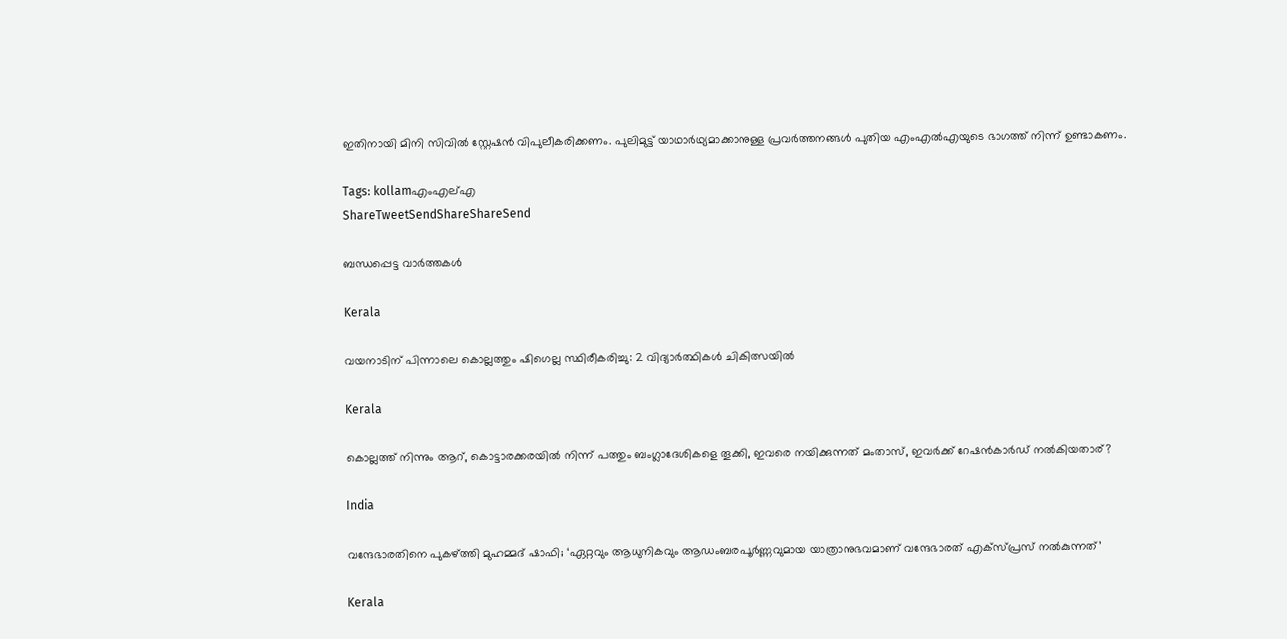ഇതിനായി മിനി സിവില്‍ സ്റ്റേഷന്‍ വിപുലീകരിക്കണം. പുലിമുട്ട് യാഥാര്‍ഥ്യമാക്കാനുള്ള പ്രവര്‍ത്തനങ്ങള്‍ പുതിയ എംഎല്‍എയുടെ ഭാഗത്ത് നിന്ന് ഉണ്ടാകണം.

Tags: kollamഎംഎല്എ
ShareTweetSendShareShareSend

ബന്ധപ്പെട്ട വാര്‍ത്തകള്‍

Kerala

വയനാടിന് പിന്നാലെ കൊല്ലത്തും ഷിഗെല്ല സ്ഥിരീകരിച്ചു: 2 വിദ്യാർത്ഥികൾ ചികിത്സയിൽ

Kerala

കൊല്ലത്ത് നിന്നും ആറ്, കൊട്ടാരക്കരയില്‍ നിന്ന് പത്തും ബംഗ്ലാദേശികളെ തൂക്കി, ഇവരെ നയിക്കുന്നത് മംതാസ്, ഇവര്‍ക്ക് റേഷന്‍കാര്‍ഡ് നല്‍കിയതാര്?

India

വന്ദേഭാരതിനെ പുകഴ്‌ത്തി മുഹമ്മദ് ഷാഫി; ‘ഏറ്റവും ആധുനികവും ആഡംബരപൂർണ്ണവുമായ യാത്രാനുഭവമാണ് വന്ദേഭാരത് എക്സ്പ്രസ് നൽകുന്നത്’

Kerala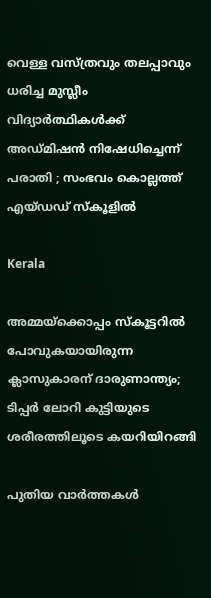വെള്ള വസ്ത്രവും തലപ്പാവും ധരിച്ച മുസ്ലീം വിദ്യാർത്ഥികൾക്ക് അഡ്മിഷൻ നിഷേധിച്ചെന്ന് പരാതി ; സംഭവം കൊല്ലത്ത് എയ്ഡഡ് സ്കൂളിൽ

Kerala

അമ്മയ്‌ക്കൊപ്പം സ്കൂട്ടറിൽ പോവുകയായിരുന്ന ക്ലാസുകാരന് ദാരുണാന്ത്യം; ടിപ്പർ ലോറി കുട്ടിയുടെ ശരീരത്തിലൂടെ കയറിയിറങ്ങി

പുതിയ വാര്‍ത്തകള്‍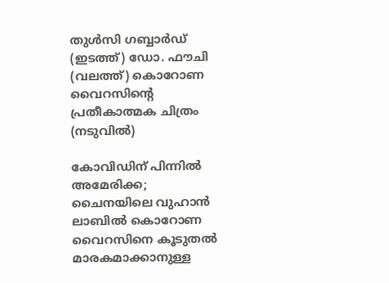തുള്‍സി ഗബ്ബാര്‍ഡ് (ഇടത്ത്) ഡോ. ഫൗചി (വലത്ത്) കൊറോണ വൈറസിന്‍റെ പ്രതീകാത്മക ചിത്രം (നടുവില്‍)

കോവിഡിന് പിന്നില്‍ അമേരിക്ക; ചൈനയിലെ വുഹാന്‍ ലാബില്‍ കൊറോണ വൈറസിനെ കൂടുതല്‍ മാരകമാക്കാനുള്ള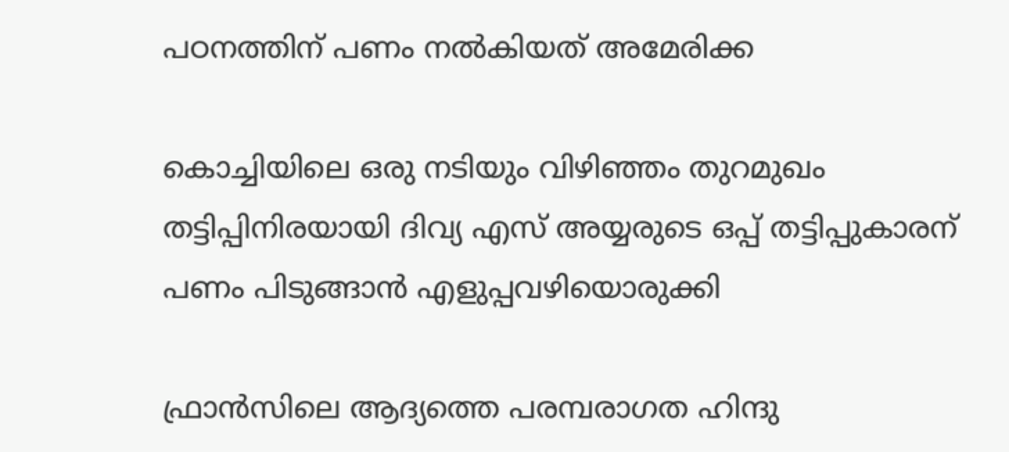പഠനത്തിന് പണം നല്‍കിയത് അമേരിക്ക

കൊച്ചിയിലെ ഒരു നടിയും വിഴിഞ്ഞം തുറമുഖം തട്ടിപ്പിനിരയായി ദിവ്യ എസ് അയ്യരുടെ ഒപ്പ് തട്ടിപ്പുകാരന് പണം പിടുങ്ങാന്‍ എളുപ്പവഴിയൊരുക്കി

ഫ്രാൻസിലെ ആദ്യത്തെ പരമ്പരാഗത ഹിന്ദു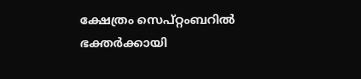ക്ഷേത്രം സെപ്റ്റംബറിൽ ഭക്തർക്കായി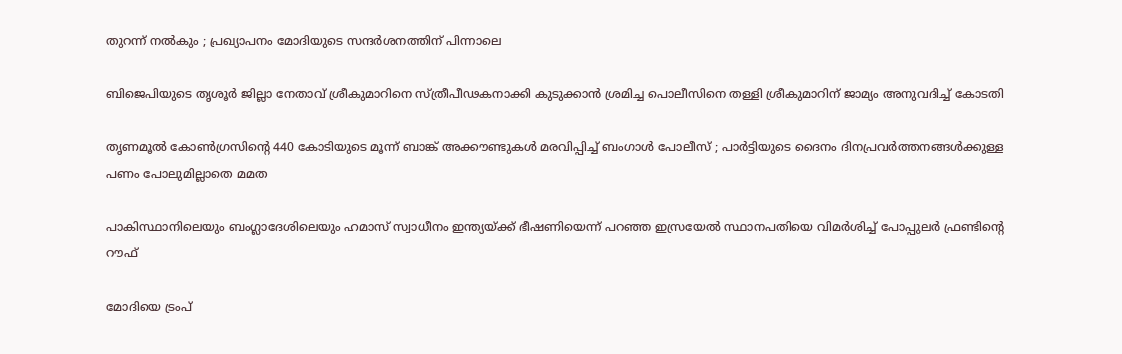തുറന്ന് നൽകും ; പ്രഖ്യാപനം മോദിയുടെ സന്ദർശനത്തിന് പിന്നാലെ

ബിജെപിയുടെ തൃശൂര്‍ ജില്ലാ നേതാവ് ശ്രീകുമാറിനെ സ്ത്രീപീഢകനാക്കി കുടുക്കാന്‍ ശ്രമിച്ച പൊലീസിനെ തള്ളി ശ്രീകുമാറിന് ജാമ്യം അനുവദിച്ച് കോടതി

തൃണമൂൽ കോൺഗ്രസിന്റെ 440 കോടിയുടെ മൂന്ന് ബാങ്ക് അക്കൗണ്ടുകൾ മരവിപ്പിച്ച് ബംഗാൾ പോലീസ് ; പാർട്ടിയുടെ ദൈനം ദിനപ്രവർത്തനങ്ങൾക്കുള്ള പണം പോലുമില്ലാതെ മമത

പാകിസ്ഥാനിലെയും ബംഗ്ലാദേശിലെയും ഹമാസ് സ്വാധീനം ഇന്ത്യയ്‌ക്ക് ഭീഷണിയെന്ന് പറഞ്ഞ ഇസ്രയേല്‍ സ്ഥാനപതിയെ വിമര്‍ശിച്ച് പോപ്പുലര്‍ ഫ്രണ്ടിന്റെ റൗഫ്

മോദിയെ ട്രംപ്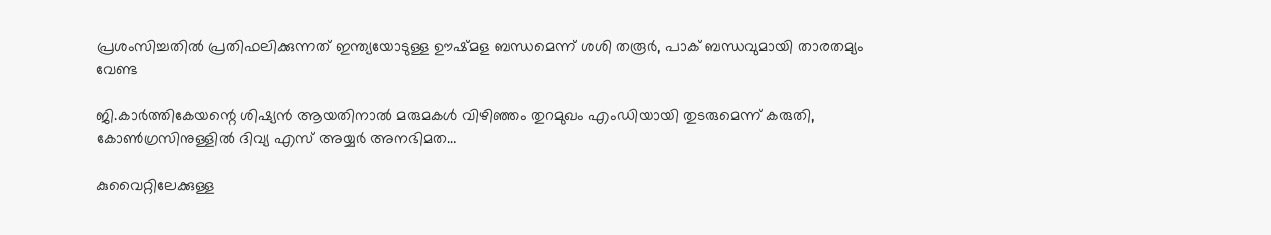പ്രശംസിച്ചതില്‍ പ്രതിഫലിക്കുന്നത് ഇന്ത്യയോടുള്ള ഊഷ്മള ബന്ധമെന്ന് ശശി തരൂര്‍, പാക് ബന്ധവുമായി താരതമ്യം വേണ്ട

ജി.കാര്‍ത്തികേയന്റെ ശിഷ്യന്‍ ആയതിനാല്‍ മരുമകള്‍ വിഴിഞ്ഞം തുറമുഖം എംഡിയായി തുടരുമെന്ന് കരുതി, കോണ്‍ഗ്രസിനുള്ളില്‍ ദിവ്യ എസ് അയ്യര്‍ അനഭിമത…

കുവൈറ്റിലേക്കുള്ള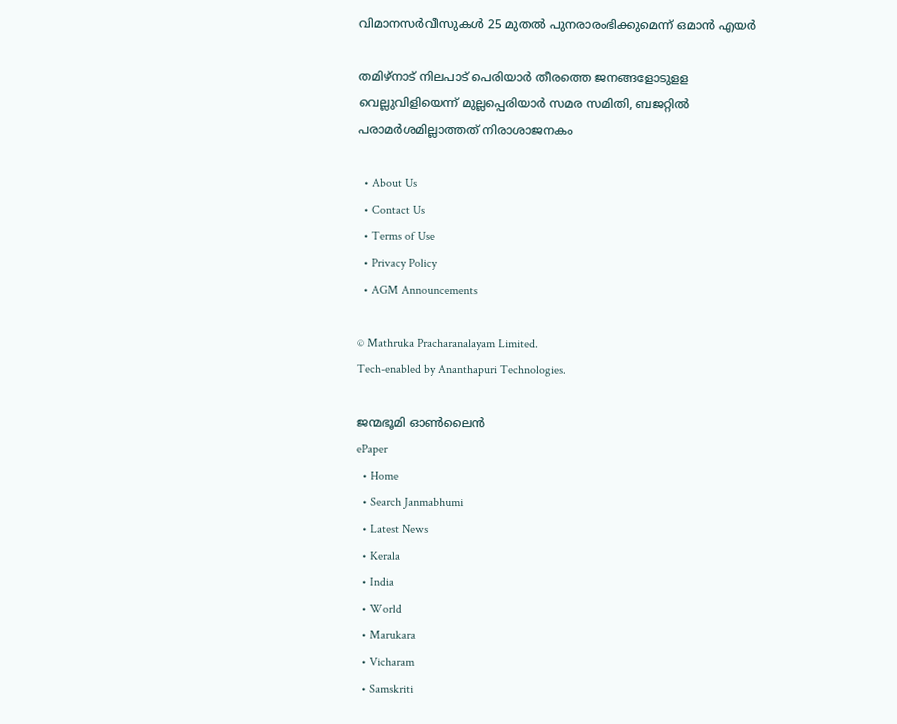വിമാനസർവീസുകൾ 25 മുതൽ പുനരാരംഭിക്കുമെന്ന് ഒമാൻ എയർ

തമിഴ്‌നാട് നിലപാട് പെരിയാര്‍ തീരത്തെ ജനങ്ങളോടുളള വെല്ലുവിളിയെന്ന് മുല്ലപ്പെരിയാര്‍ സമര സമിതി, ബജറ്റില്‍ പരാമര്‍ശമില്ലാത്തത് നിരാശാജനകം

  • About Us
  • Contact Us
  • Terms of Use
  • Privacy Policy
  • AGM Announcements

© Mathruka Pracharanalayam Limited.
Tech-enabled by Ananthapuri Technologies.

ജന്മഭൂമി ഓണ്‍ലൈന്‍
ePaper
  • Home
  • Search Janmabhumi
  • Latest News
  • Kerala
  • India
  • World
  • Marukara
  • Vicharam
  • Samskriti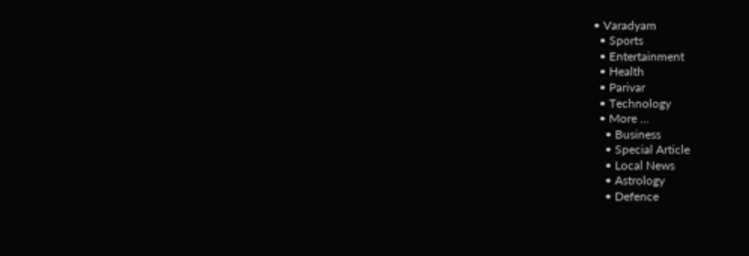• Varadyam
  • Sports
  • Entertainment
  • Health
  • Parivar
  • Technology
  • More …
    • Business
    • Special Article
    • Local News
    • Astrology
    • Defence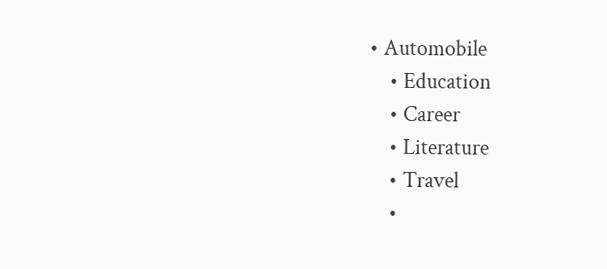• Automobile
    • Education
    • Career
    • Literature
    • Travel
    •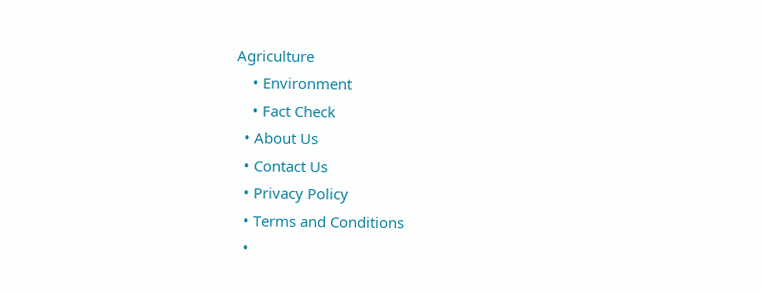Agriculture
    • Environment
    • Fact Check
  • About Us
  • Contact Us
  • Privacy Policy
  • Terms and Conditions
  •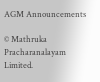AGM Announcements

© Mathruka Pracharanalayam Limited.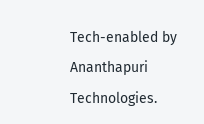Tech-enabled by Ananthapuri Technologies.